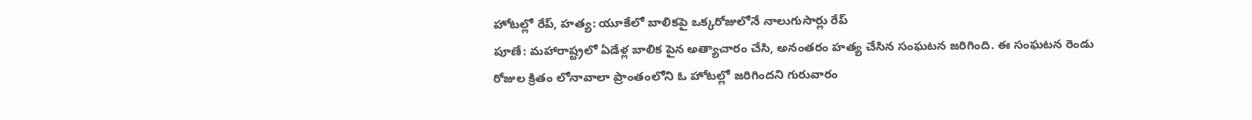హోటల్లో రేప్, హత్య: యూకేలో బాలికపై ఒక్కరోజులోనే నాలుగుసార్లు రేప్
పూణే: మహారాష్ట్రలో ఏడేళ్ల బాలిక పైన అత్యాచారం చేసి, అనంతరం హత్య చేసిన సంఘటన జరిగింది. ఈ సంఘటన రెండు రోజుల క్రితం లోనావాలా ప్రాంతంలోని ఓ హోటల్లో జరిగిందని గురువారం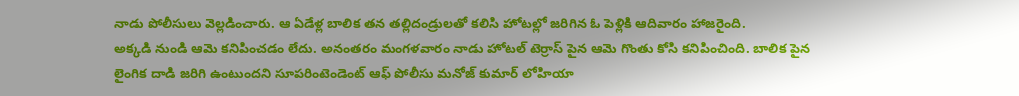నాడు పోలీసులు వెల్లడించారు. ఆ ఏడేళ్ల బాలిక తన తల్లిదండ్రులతో కలిసి హోటల్లో జరిగిన ఓ పెళ్లికి ఆదివారం హాజరైంది.
అక్కడి నుండి ఆమె కనిపించడం లేదు. అనంతరం మంగళవారం నాడు హోటల్ టెర్రాస్ పైన ఆమె గొంతు కోసి కనిపించింది. బాలిక పైన లైంగిక దాడి జరిగి ఉంటుందని సూపరింటెండెంట్ ఆఫ్ పోలీసు మనోజ్ కుమార్ లోహియా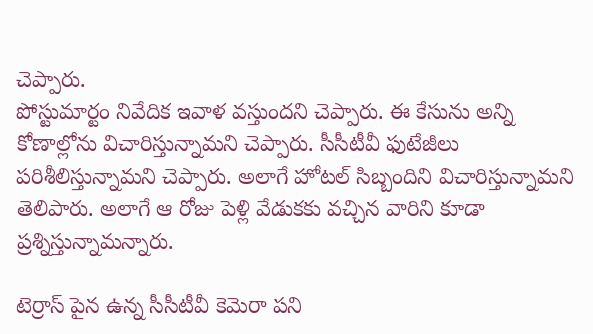చెప్పారు.
పోస్టుమార్టం నివేదిక ఇవాళ వస్తుందని చెప్పారు. ఈ కేసును అన్ని కోణాల్లోను విచారిస్తున్నామని చెప్పారు. సీసీటీవీ ఫుటేజీలు పరిశీలిస్తున్నామని చెప్పారు. అలాగే హోటల్ సిబ్బందిని విచారిస్తున్నామని తెలిపారు. అలాగే ఆ రోజు పెళ్లి వేడుకకు వచ్చిన వారిని కూడా ప్రశ్నిస్తున్నామన్నారు.

టెర్రాస్ పైన ఉన్న సీసీటీవీ కెమెరా పని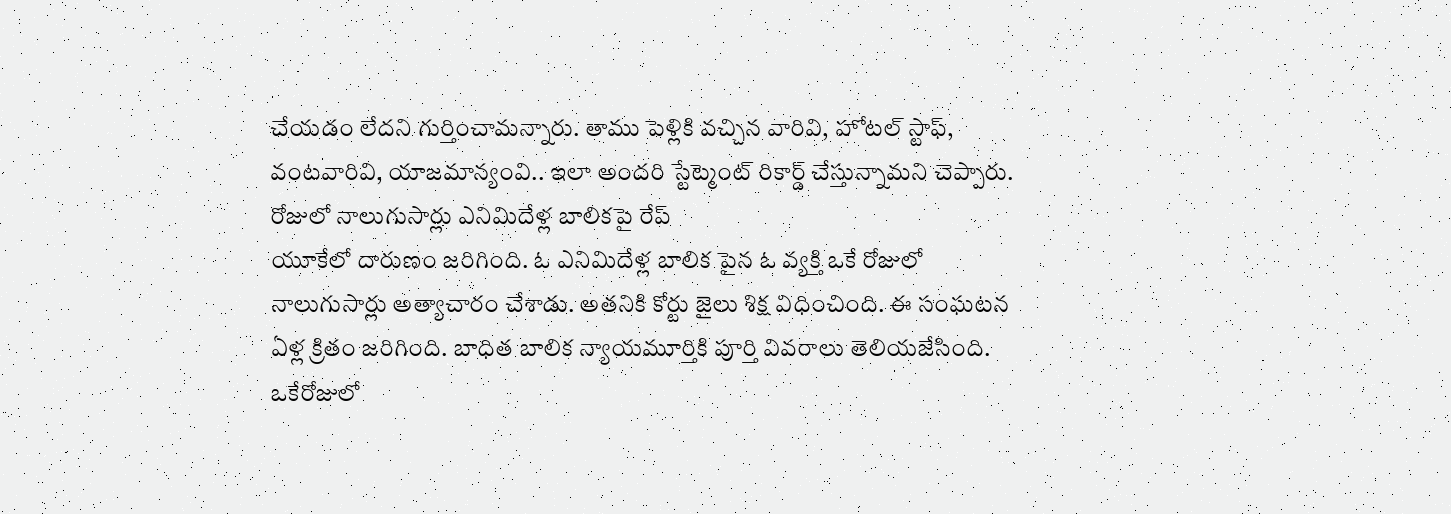చేయడం లేదని గుర్తించామన్నారు. తాము పెళ్లికి వచ్చిన వారివి, హోటల్ స్టాఫ్, వంటవారివి, యాజమాన్యంవి.. ఇలా అందరి స్టేట్మెంట్ రికార్డ్ చేస్తున్నామని చెప్పారు.
రోజులో నాలుగుసార్లు ఎనిమిదేళ్ల బాలికపై రేప్
యూకేలో దారుణం జరిగింది. ఓ ఎనిమిదేళ్ల బాలిక పైన ఓ వ్యక్తి ఒకే రోజులో నాలుగుసార్లు అత్యాచారం చేశాడు. అతనికి కోర్టు జైలు శిక్ష విధించింది. ఈ సంఘటన ఏళ్ల క్రితం జరిగింది. బాధిత బాలిక న్యాయమూర్తికి పూర్తి వివరాలు తెలియజేసింది. ఒకేరోజులో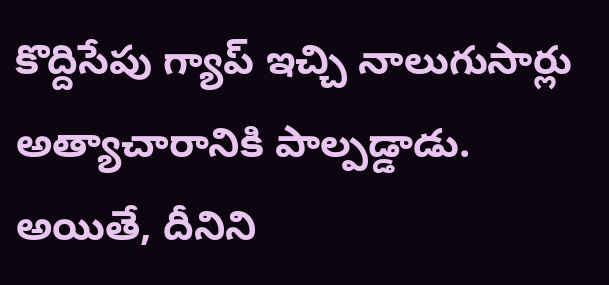కొద్దిసేపు గ్యాప్ ఇచ్చి నాలుగుసార్లు అత్యాచారానికి పాల్పడ్డాడు. అయితే, దీనిని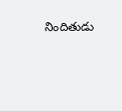నిందితుడు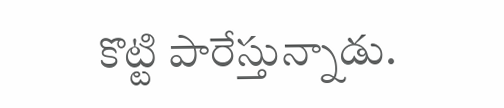కొట్టి పారేస్తున్నాడు.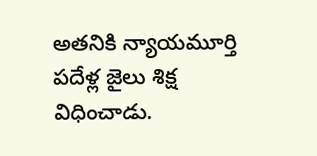అతనికి న్యాయమూర్తి పదేళ్ల జైలు శిక్ష విధించాడు.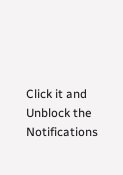Click it and Unblock the Notifications